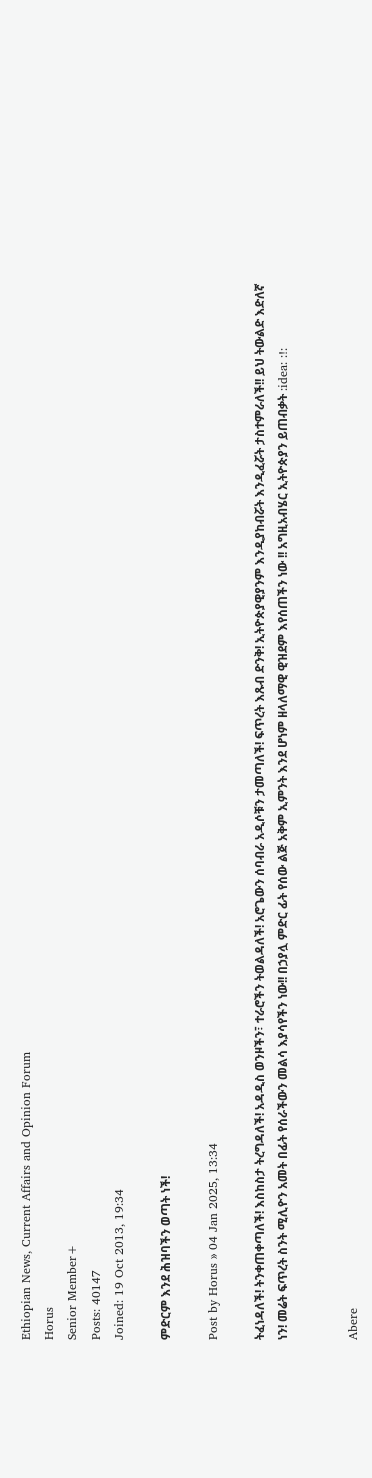Ethiopian News, Current Affairs and Opinion Forum
Horus
Senior Member+
Posts: 40147
Joined: 19 Oct 2013, 19:34

ምድርም እንደ ሕዝባችን ወጣት ነች!

Post by Horus » 04 Jan 2025, 13:34

ትፈነዳለች! ትንቀጠቀጣለች! እስከስታ ትረግዳለች! አዳዲስ ወንዞችን፣ ተራሮችን ትወልዳለች! አሮጌውን ሰባብራ አዲሶቹን ታመጣለች! ፍጥረት እጹብ ድንቅ! ኢትዮጵያዊያንም እንዲያከብሯት እንዲፈሯት ታስተምራለች!! ይህ ትውልድ እድለኛ ነን! መሬት ፍጥረት ስንት ሚሊዮን አመት በፊት የሰራችውን መልሳ እያሳየችን ነው!! በኃያሏ ምድር ፊት የሰው ልጅ አቅም ኢምንት እንደ ሆነም ዘላለማዊ ዊዝደም እየሰጠችን ነው !! አግዚአብሄር ኢትዮጵያን ይጠብቃት :idea: :!:


Abere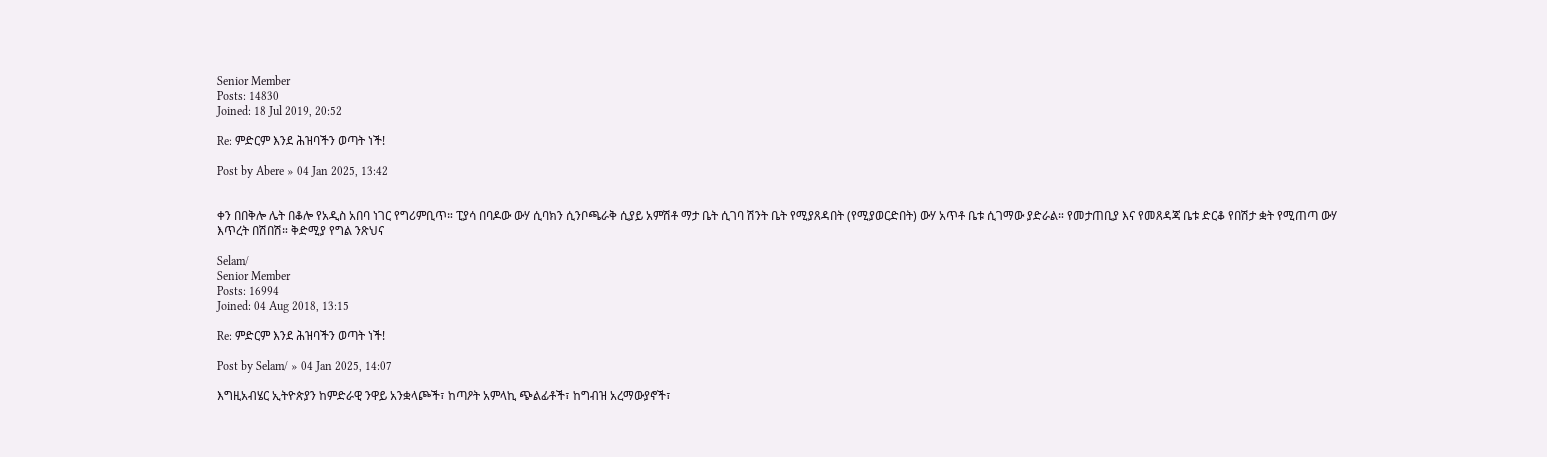Senior Member
Posts: 14830
Joined: 18 Jul 2019, 20:52

Re: ምድርም እንደ ሕዝባችን ወጣት ነች!

Post by Abere » 04 Jan 2025, 13:42


ቀን በበቅሎ ሌት በቆሎ የአዲስ አበባ ነገር የግሪምቢጥ። ፒያሳ በባዶው ውሃ ሲባክን ሲንቦጫራቅ ሲያይ አምሽቶ ማታ ቤት ሲገባ ሽንት ቤት የሚያጸዳበት (የሚያወርድበት) ውሃ አጥቶ ቤቱ ሲገማው ያድራል። የመታጠቢያ እና የመጸዳጃ ቤቱ ድርቆ የበሽታ ቋት የሚጠጣ ውሃ እጥረት በሽበሽ። ቅድሚያ የግል ንጽህና

Selam/
Senior Member
Posts: 16994
Joined: 04 Aug 2018, 13:15

Re: ምድርም እንደ ሕዝባችን ወጣት ነች!

Post by Selam/ » 04 Jan 2025, 14:07

እግዚአብሄር ኢትዮጵያን ከምድራዊ ንዋይ አንቋላጮች፣ ከጣዖት አምላኪ ጭልፊቶች፣ ከግብዝ አረማውያኖች፣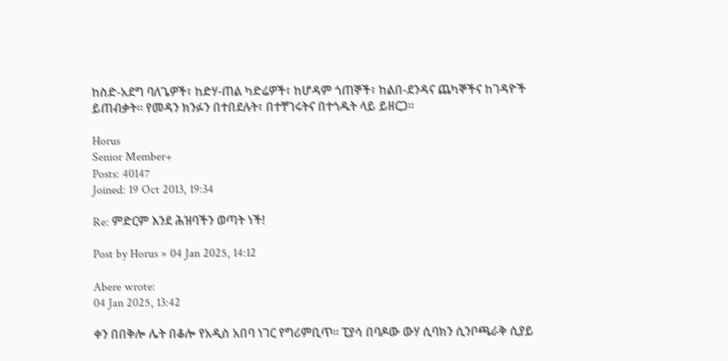ከስድ-አደግ ባለጌዎች፣ ከድሃ-ጠል ካድሬዎች፣ ከሆዳም ጎጠኞች፣ ከልበ-ደንዳና ጨካኞችና ከገዳዮች ይጠብቃት። የመዳን ክንፉን በተበደሉት፣ በተቸገሩትና በተጎዱት ላይ ይዘርጋ።

Horus
Senior Member+
Posts: 40147
Joined: 19 Oct 2013, 19:34

Re: ምድርም እንደ ሕዝባችን ወጣት ነች!

Post by Horus » 04 Jan 2025, 14:12

Abere wrote:
04 Jan 2025, 13:42

ቀን በበቅሎ ሌት በቆሎ የአዲስ አበባ ነገር የግሪምቢጥ። ፒያሳ በባዶው ውሃ ሲባክን ሲንቦጫራቅ ሲያይ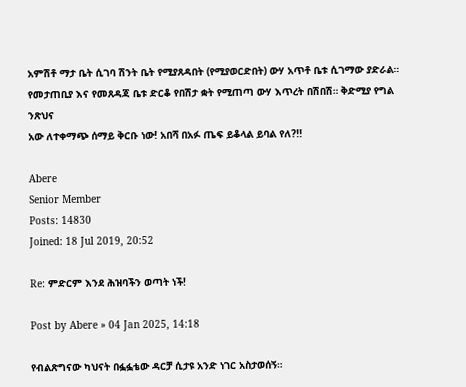አምሽቶ ማታ ቤት ሲገባ ሽንት ቤት የሚያጸዳበት (የሚያወርድበት) ውሃ አጥቶ ቤቱ ሲገማው ያድራል። የመታጠቢያ እና የመጸዳጃ ቤቱ ድርቆ የበሽታ ቋት የሚጠጣ ውሃ እጥረት በሽበሽ። ቅድሚያ የግል ንጽህና
አው ለተቀማጭ ሰማይ ቅርቡ ነው! አበሻ በአፉ ጤፍ ይቆላል ይባል የለ?!!

Abere
Senior Member
Posts: 14830
Joined: 18 Jul 2019, 20:52

Re: ምድርም እንደ ሕዝባችን ወጣት ነች!

Post by Abere » 04 Jan 2025, 14:18

የብልጽግናው ካህናት በፏፏቴው ዳርቻ ሲታዩ አንድ ነገር አስታወሰኝ።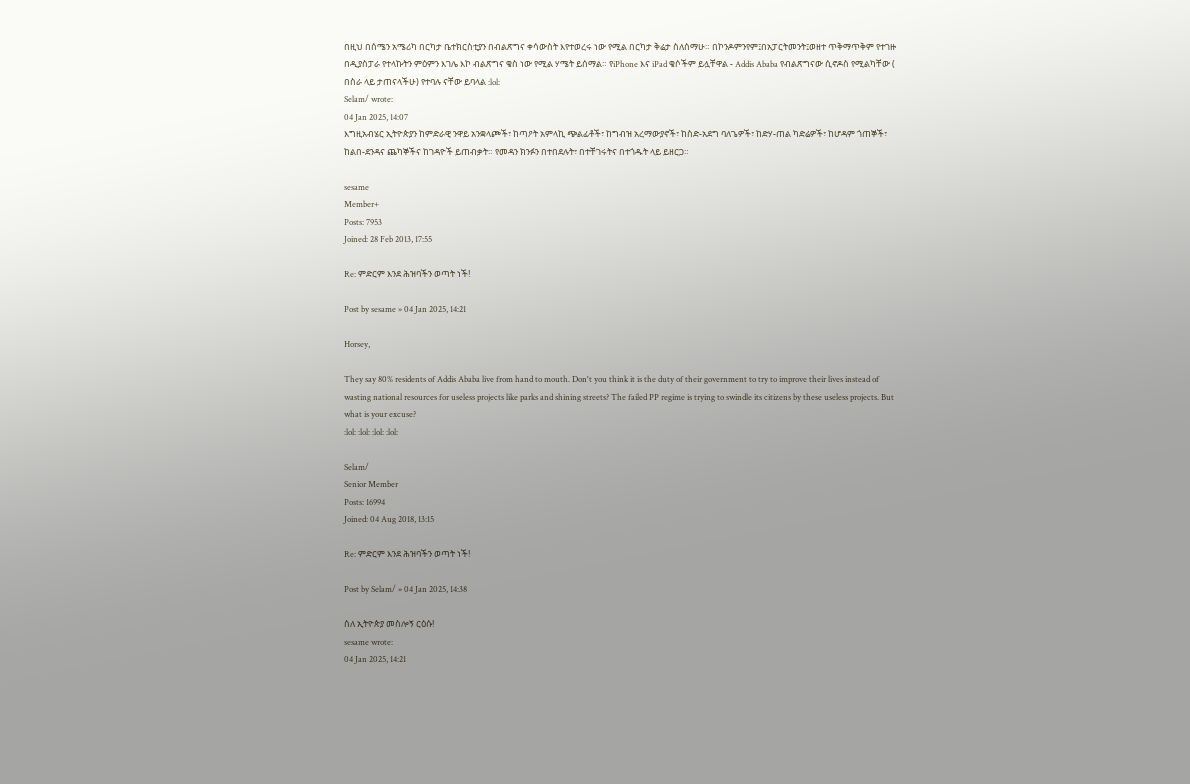በዚህ በሰሜን አሜሪካ በርካታ ቤተክርስቲያን በብልጽግና ቀሳውስት እየተወረሩ ነው የሚል በርካታ ቅሬታ ስለሰማሁ። በኮንዶምንየም፤በአፓርትመንት፤ወዘተ ጥቅማጥቅም የተገዙ በዲያስፓራ የተላኩትን ምዕምን እገሌ እኮ ብልጽግና ቄስ ነው የሚል ሃሜት ይሰማል። የiPhone እና iPad ቄሶችም ይሏቸዋል - Addis Ababa የብልጽግናው ሲኖዶስ የሚልካቸው ( በስራ ላይ ታጠናላችሁ) የተባሉ ናቸው ይባላል :lol:
Selam/ wrote:
04 Jan 2025, 14:07
እግዚአብሄር ኢትዮጵያን ከምድራዊ ንዋይ አንቋላጮች፣ ከጣዖት አምላኪ ጭልፊቶች፣ ከግብዝ አረማውያኖች፣ ከስድ-አደግ ባለጌዎች፣ ከድሃ-ጠል ካድሬዎች፣ ከሆዳም ጎጠኞች፣ ከልበ-ደንዳና ጨካኞችና ከገዳዮች ይጠብቃት። የመዳን ክንፉን በተበደሉት፣ በተቸገሩትና በተጎዱት ላይ ይዘርጋ።

sesame
Member+
Posts: 7953
Joined: 28 Feb 2013, 17:55

Re: ምድርም እንደ ሕዝባችን ወጣት ነች!

Post by sesame » 04 Jan 2025, 14:21

Horsey,

They say 80% residents of Addis Ababa live from hand to mouth. Don't you think it is the duty of their government to try to improve their lives instead of wasting national resources for useless projects like parks and shining streets? The failed PP regime is trying to swindle its citizens by these useless projects. But what is your excuse?
:lol: :lol: :lol: :lol:

Selam/
Senior Member
Posts: 16994
Joined: 04 Aug 2018, 13:15

Re: ምድርም እንደ ሕዝባችን ወጣት ነች!

Post by Selam/ » 04 Jan 2025, 14:38

ስለ ኢትዮጵያ መስሎኝ ርዕሱ!
sesame wrote:
04 Jan 2025, 14:21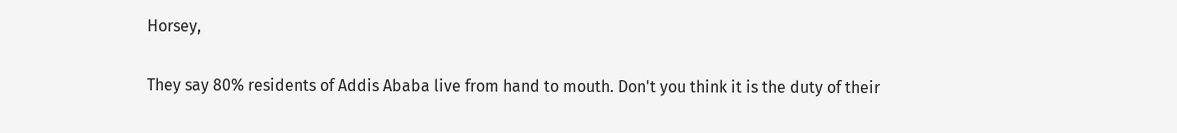Horsey,

They say 80% residents of Addis Ababa live from hand to mouth. Don't you think it is the duty of their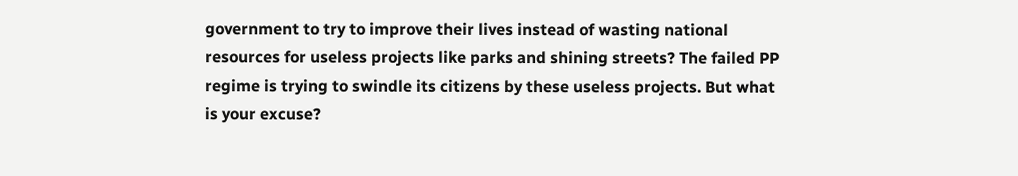government to try to improve their lives instead of wasting national resources for useless projects like parks and shining streets? The failed PP regime is trying to swindle its citizens by these useless projects. But what is your excuse?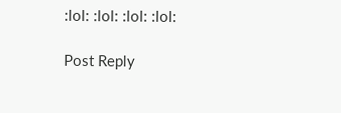:lol: :lol: :lol: :lol:

Post Reply